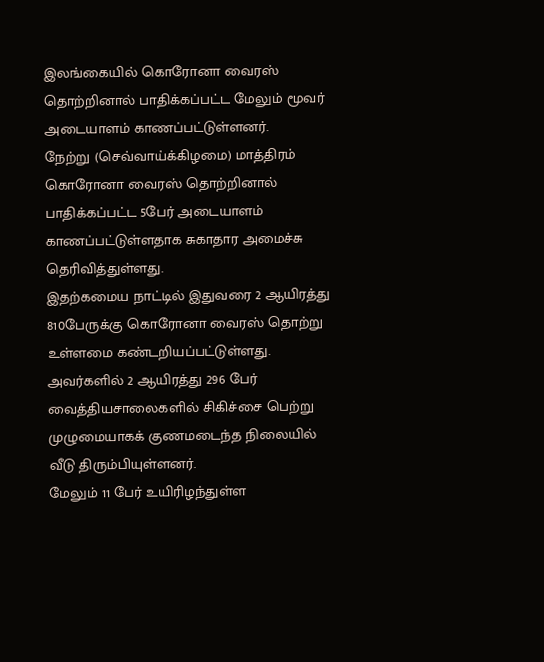இலங்கையில் கொரோனா வைரஸ் தொற்றினால் பாதிக்கப்பட்ட மேலும் மூவர் அடையாளம் காணப்பட்டுள்ளனர்.
நேற்று (செவ்வாய்க்கிழமை) மாத்திரம் கொரோனா வைரஸ் தொற்றினால் பாதிக்கப்பட்ட 5பேர் அடையாளம் காணப்பட்டுள்ளதாக சுகாதார அமைச்சு தெரிவித்துள்ளது.
இதற்கமைய நாட்டில் இதுவரை 2 ஆயிரத்து 810பேருக்கு கொரோனா வைரஸ் தொற்று உள்ளமை கண்டறியப்பட்டுள்ளது.
அவர்களில் 2 ஆயிரத்து 296 பேர் வைத்தியசாலைகளில் சிகிச்சை பெற்று முழுமையாகக் குணமடைந்த நிலையில் வீடு திரும்பியுள்ளனர்.
மேலும் 11 பேர் உயிரிழந்துள்ள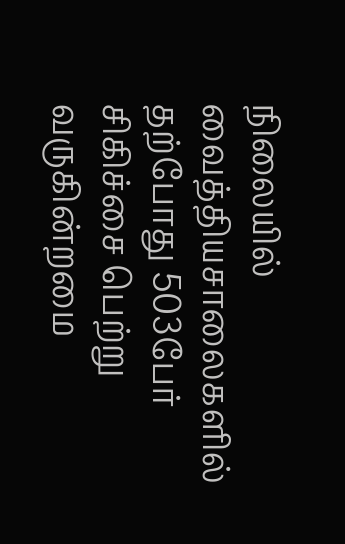நிலையில் வைத்தியசாலைகளில் தற்போது 503பேர் சிகிச்சை பெற்று வருகின்றமை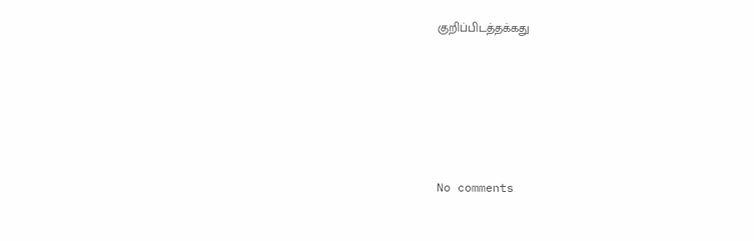குறிப்பிடத்தக்கது









No comments